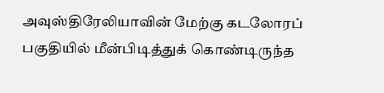அவுஸ்திரேலியாவின் மேற்கு கடலோரப் பகுதியில் மீன்பிடித்துக் கொண்டிருந்த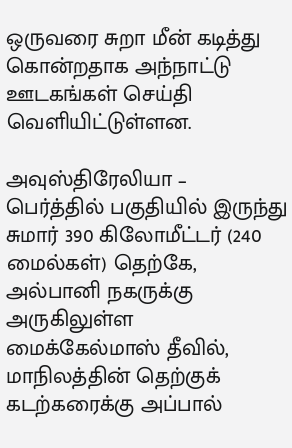ஒருவரை சுறா மீன் கடித்து கொன்றதாக அந்நாட்டு ஊடகங்கள் செய்தி வெளியிட்டுள்ளன.

அவுஸ்திரேலியா –  பெர்த்தில் பகுதியில் இருந்து சுமார் 390 கிலோமீட்டர் (240 மைல்கள்) தெற்கே, அல்பானி நகருக்கு அருகிலுள்ள மைக்கேல்மாஸ் தீவில், மாநிலத்தின் தெற்குக் கடற்கரைக்கு அப்பால்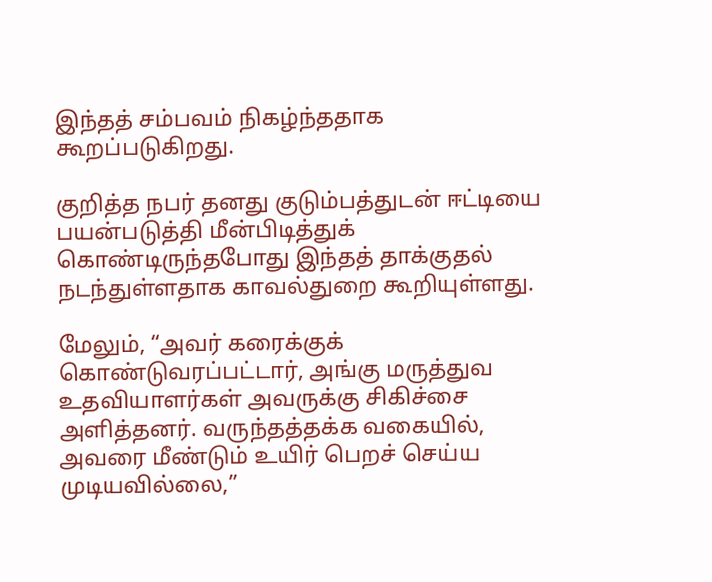இந்தத் சம்பவம் நிகழ்ந்ததாக கூறப்படுகிறது.

குறித்த நபர் தனது குடும்பத்துடன் ஈட்டியை பயன்படுத்தி மீன்பிடித்துக் கொண்டிருந்தபோது இந்தத் தாக்குதல் நடந்துள்ளதாக காவல்துறை கூறியுள்ளது.

மேலும், “அவர் கரைக்குக் கொண்டுவரப்பட்டார், அங்கு மருத்துவ உதவியாளர்கள் அவருக்கு சிகிச்சை அளித்தனர். வருந்தத்தக்க வகையில், அவரை மீண்டும் உயிர் பெறச் செய்ய முடியவில்லை,”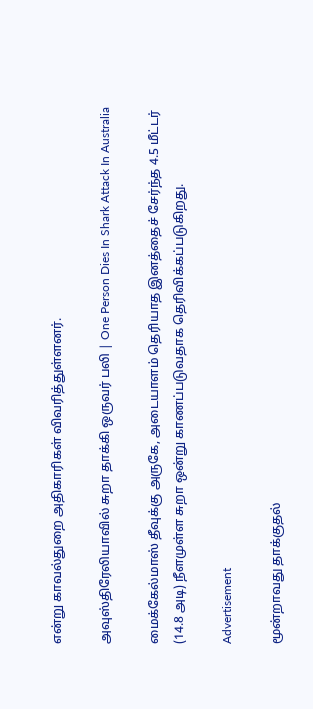என்று காவல்துறை அதிகாரிகள் விவரித்துள்ளனர்.

அவுஸ்திரேலியாவில் சுறா தாக்கி ஒருவர் பலி | One Person Dies In Shark Attack In Australia

மைக்கேல்மாஸ் தீவுக்கு அருகே, அடையாளம் தெரியாத இனத்தைச் சேர்ந்த 4.5 மீட்டர் (14.8 அடி) நீளமுள்ள சுறா ஒன்று காணப்படுவதாக தெரிவிக்கப்படுகிறது.

Advertisement

மூன்றாவது தாக்குதல்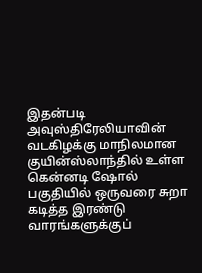இதன்படி அவுஸ்திரேலியாவின் வடகிழக்கு மாநிலமான குயின்ஸ்லாந்தில் உள்ள கென்னடி ஷோல் பகுதியில் ஒருவரை சுறா கடித்த இரண்டு வாரங்களுக்குப்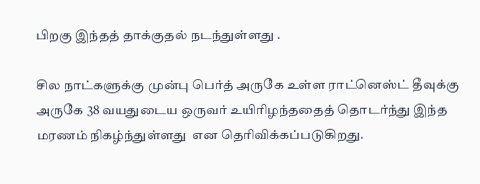பிறகு இந்தத் தாக்குதல் நடந்துள்ளது .

சில நாட்களுக்கு முன்பு பெர்த் அருகே உள்ள ராட்னெஸ்ட் தீவுக்கு அருகே 38 வயதுடைய ஒருவர் உயிரிழந்ததைத் தொடர்ந்து இந்த மரணம் நிகழ்ந்துள்ளது  என தெரிவிக்கப்படுகிறது.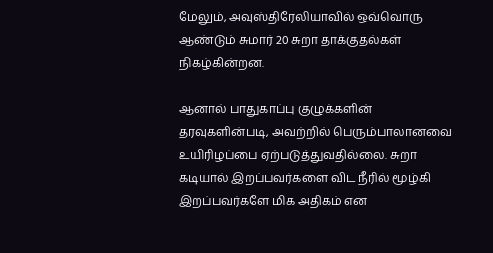மேலும், அவுஸ்திரேலியாவில் ஒவ்வொரு ஆண்டும் சுமார் 20 சுறா தாக்குதல்கள் நிகழ்கின்றன.

ஆனால் பாதுகாப்பு குழுக்களின் தரவுகளின்படி, அவற்றில் பெரும்பாலானவை உயிரிழப்பை ஏற்படுத்துவதில்லை. சுறா கடியால் இறப்பவர்களை விட நீரில் மூழ்கி இறப்பவர்களே மிக அதிகம் என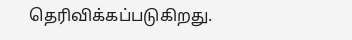தெரிவிக்கப்படுகிறது.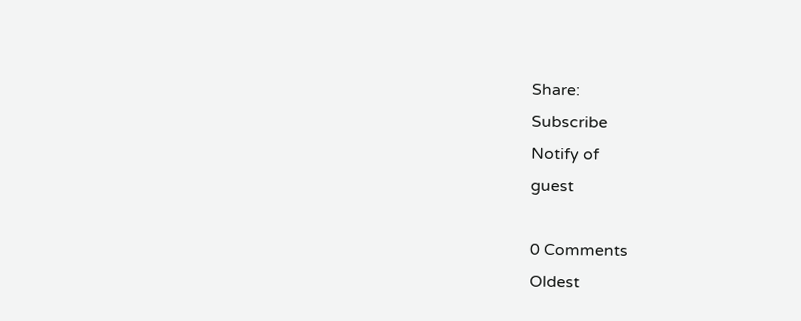Share:
Subscribe
Notify of
guest

0 Comments
Oldest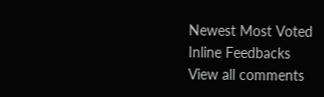Newest Most Voted
Inline Feedbacks
View all comments